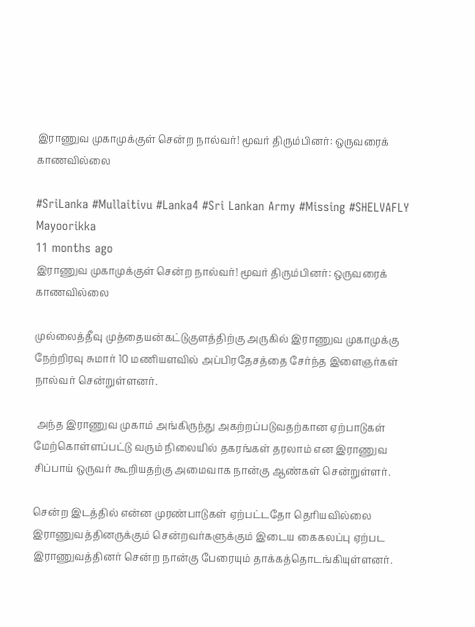இராணுவ முகாமுக்குள் சென்ற நால்வர்! மூவர் திரும்பினர்: ஒருவரைக் காணவில்லை

#SriLanka #Mullaitivu #Lanka4 #Sri Lankan Army #Missing #SHELVAFLY
Mayoorikka
11 months ago
இராணுவ முகாமுக்குள் சென்ற நால்வர்! மூவர் திரும்பினர்: ஒருவரைக் காணவில்லை

முல்லைத்தீவு முத்தையன்கட்டுகுளத்திற்கு அருகில் இராணுவ முகாமுக்கு நேற்றிரவு சுமார் 10 மணியளவில் அப்பிரதேசத்தை சேர்ந்த இளைஞர்கள் நால்வர் சென்றுள்ளனர்.

 அந்த இராணுவ முகாம் அங்கிருந்து அகற்றப்படுவதற்கான ஏற்பாடுகள் மேற்கொள்ளப்பட்டு வரும் நிலையில் தகரங்கள் தரலாம் என இராணுவ சிப்பாய் ஒருவர் கூறியதற்கு அமைவாக நான்கு ஆண்கள் சென்றுள்ளர்.

சென்ற இடத்தில் என்ன முரண்பாடுகள் ஏற்பட்டதோ தெரியவில்லை இராணுவத்தினருக்கும் சென்றவர்களுக்கும் இடைய கைகலப்பு ஏற்பட இராணுவத்தினர் சென்ற நான்கு பேரையும் தாக்கத்தொடங்கியுள்ளனர்.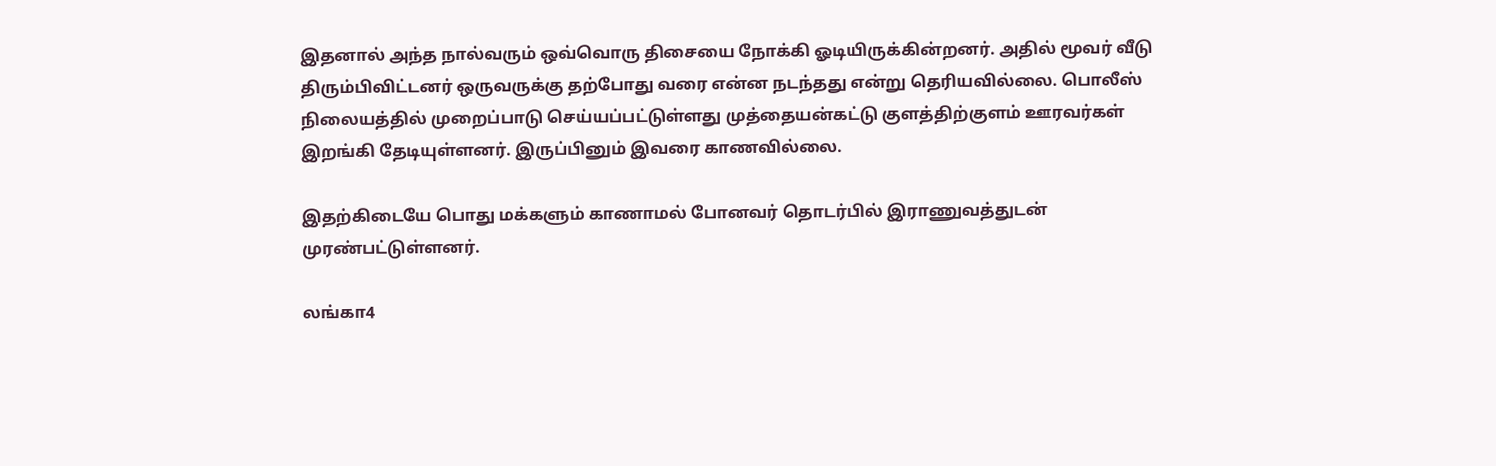இதனால் அந்த நால்வரும் ஒவ்வொரு திசையை நோக்கி ஓடியிருக்கின்றனர். அதில் மூவர் வீடு திரும்பிவிட்டனர் ஒருவருக்கு தற்போது வரை என்ன நடந்தது என்று தெரியவில்லை. பொலீஸ் நிலையத்தில் முறைப்பாடு செய்யப்பட்டுள்ளது முத்தையன்கட்டு குளத்திற்குளம் ஊரவர்கள் இறங்கி தேடியுள்ளனர். இருப்பினும் இவரை காணவில்லை.

இதற்கிடையே பொது மக்களும் காணாமல் போனவர் தொடர்பில் இராணுவத்துடன் முரண்பட்டுள்ளனர்.

லங்கா4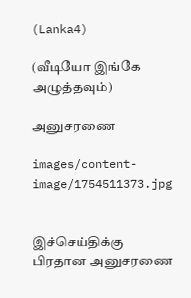(Lanka4)

(வீடியோ இங்கே அழுத்தவும்)

அனுசரணை

images/content-image/1754511373.jpg


இச்செய்திக்கு பிரதான அனுசரணை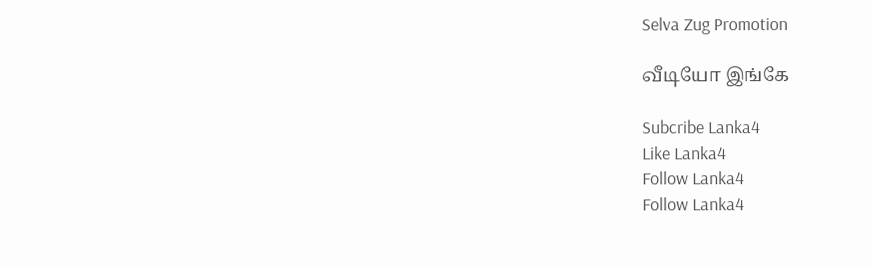Selva Zug Promotion

வீடியோ இங்கே

Subcribe Lanka4
Like Lanka4
Follow Lanka4
Follow Lanka4